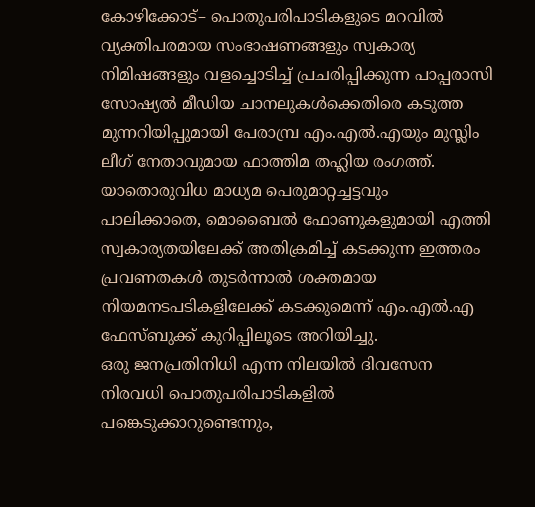കോഴിക്കോട്– പൊതുപരിപാടികളുടെ മറവിൽ വ്യക്തിപരമായ സംഭാഷണങ്ങളും സ്വകാര്യ നിമിഷങ്ങളും വളച്ചൊടിച്ച് പ്രചരിപ്പിക്കുന്ന പാപ്പരാസി സോഷ്യൽ മീഡിയ ചാനലുകൾക്കെതിരെ കടുത്ത മുന്നറിയിപ്പുമായി പേരാമ്പ്ര എം.എൽ.എയും മുസ്ലിം ലീഗ് നേതാവുമായ ഫാത്തിമ തഹ്ലിയ രംഗത്ത്. യാതൊരുവിധ മാധ്യമ പെരുമാറ്റച്ചട്ടവും പാലിക്കാതെ, മൊബൈൽ ഫോണുകളുമായി എത്തി സ്വകാര്യതയിലേക്ക് അതിക്രമിച്ച് കടക്കുന്ന ഇത്തരം പ്രവണതകൾ തുടർന്നാൽ ശക്തമായ നിയമനടപടികളിലേക്ക് കടക്കുമെന്ന് എം.എൽ.എ ഫേസ്ബുക്ക് കുറിപ്പിലൂടെ അറിയിച്ചു.
ഒരു ജനപ്രതിനിധി എന്ന നിലയിൽ ദിവസേന നിരവധി പൊതുപരിപാടികളിൽ പങ്കെടുക്കാറുണ്ടെന്നും,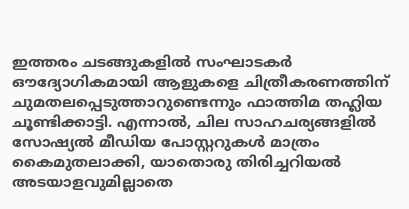ഇത്തരം ചടങ്ങുകളിൽ സംഘാടകർ ഔദ്യോഗികമായി ആളുകളെ ചിത്രീകരണത്തിന് ചുമതലപ്പെടുത്താറുണ്ടെന്നും ഫാത്തിമ തഹ്ലിയ ചൂണ്ടിക്കാട്ടി. എന്നാൽ, ചില സാഹചര്യങ്ങളിൽ സോഷ്യൽ മീഡിയ പോസ്റ്ററുകൾ മാത്രം കൈമുതലാക്കി, യാതൊരു തിരിച്ചറിയൽ അടയാളവുമില്ലാതെ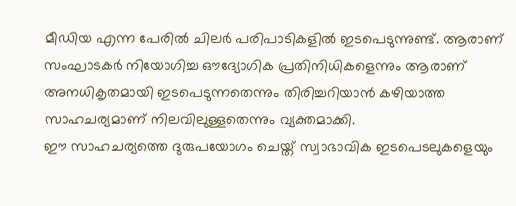മീഡിയ എന്ന പേരിൽ ചിലർ പരിപാടികളിൽ ഇടപെടുന്നുണ്ട്. ആരാണ് സംഘാടകർ നിയോഗിച്ച ഔദ്യോഗിക പ്രതിനിധികളെന്നും ആരാണ് അനധികൃതമായി ഇടപെടുന്നതെന്നും തിരിച്ചറിയാൻ കഴിയാത്ത സാഹചര്യമാണ് നിലവിലുള്ളതെന്നും വ്യക്തമാക്കി.
ഈ സാഹചര്യത്തെ ദുരുപയോഗം ചെയ്ത് സ്വാഭാവിക ഇടപെടലുകളെയും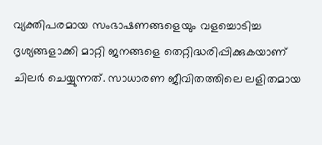വ്യക്തിപരമായ സംഭാഷണങ്ങളെയും വളച്ചൊടിച്ച ദൃശ്യങ്ങളാക്കി മാറ്റി ജനങ്ങളെ തെറ്റിദ്ധരിപ്പിക്കുകയാണ് ചിലർ ചെയ്യുന്നത്. സാധാരണ ജീവിതത്തിലെ ലളിതമായ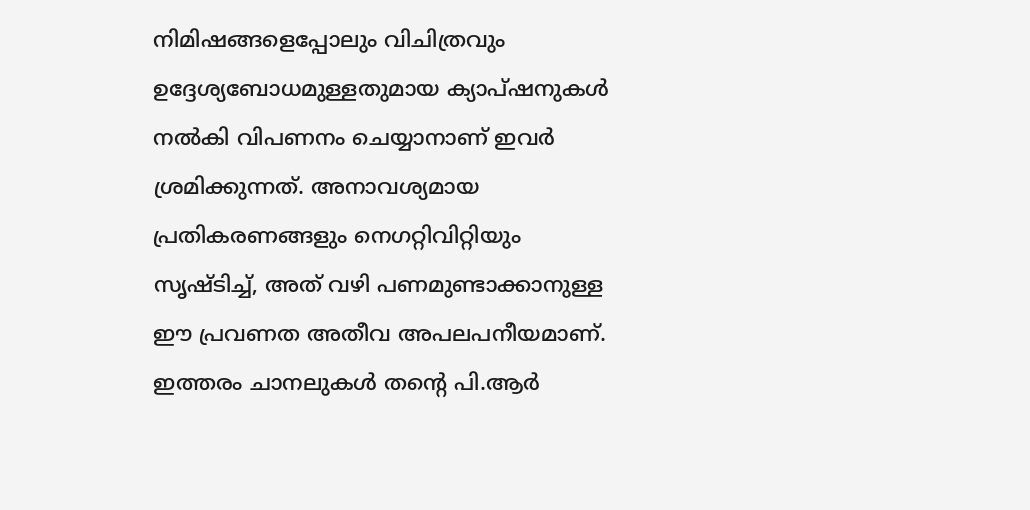നിമിഷങ്ങളെപ്പോലും വിചിത്രവും ഉദ്ദേശ്യബോധമുള്ളതുമായ ക്യാപ്ഷനുകൾ നൽകി വിപണനം ചെയ്യാനാണ് ഇവർ ശ്രമിക്കുന്നത്. അനാവശ്യമായ പ്രതികരണങ്ങളും നെഗറ്റിവിറ്റിയും സൃഷ്ടിച്ച്, അത് വഴി പണമുണ്ടാക്കാനുള്ള ഈ പ്രവണത അതീവ അപലപനീയമാണ്. ഇത്തരം ചാനലുകൾ തന്റെ പി.ആർ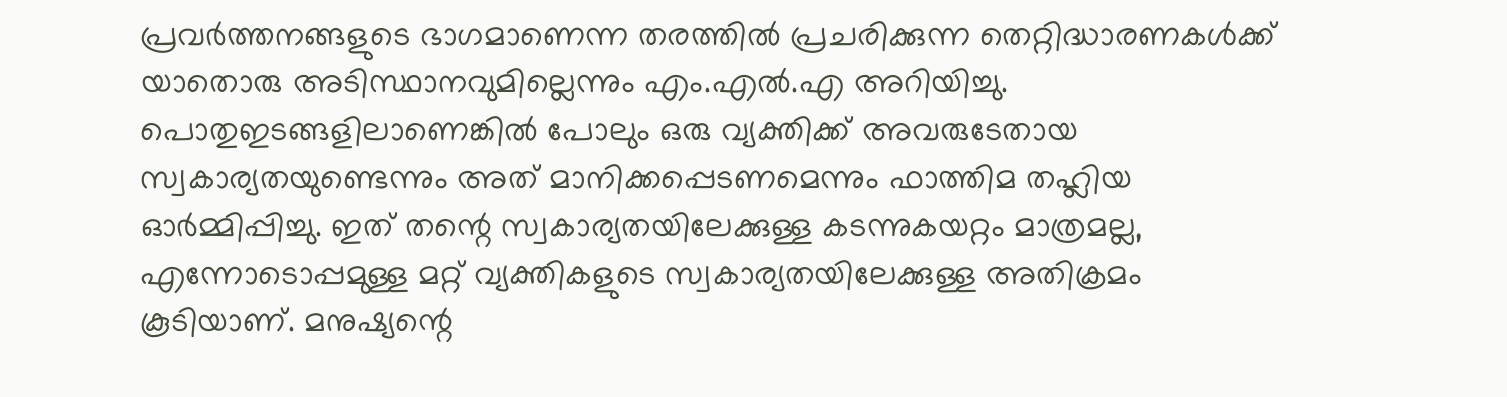പ്രവർത്തനങ്ങളുടെ ഭാഗമാണെന്ന തരത്തിൽ പ്രചരിക്കുന്ന തെറ്റിദ്ധാരണകൾക്ക് യാതൊരു അടിസ്ഥാനവുമില്ലെന്നും എം.എൽ.എ അറിയിച്ചു.
പൊതുഇടങ്ങളിലാണെങ്കിൽ പോലും ഒരു വ്യക്തിക്ക് അവരുടേതായ സ്വകാര്യതയുണ്ടെന്നും അത് മാനിക്കപ്പെടണമെന്നും ഫാത്തിമ തഹ്ലിയ ഓർമ്മിപ്പിച്ചു. ഇത് തന്റെ സ്വകാര്യതയിലേക്കുള്ള കടന്നുകയറ്റം മാത്രമല്ല, എന്നോടൊപ്പമുള്ള മറ്റ് വ്യക്തികളുടെ സ്വകാര്യതയിലേക്കുള്ള അതിക്രമം കൂടിയാണ്. മനുഷ്യന്റെ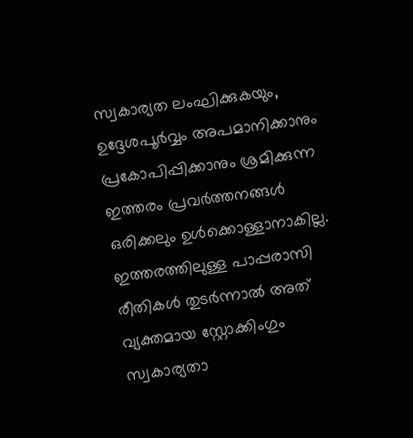സ്വകാര്യത ലംഘിക്കുകയും, ഉദ്ദേശപൂർവ്വം അപമാനിക്കാനും പ്രകോപിപ്പിക്കാനും ശ്രമിക്കുന്ന ഇത്തരം പ്രവർത്തനങ്ങൾ ഒരിക്കലും ഉൾക്കൊള്ളാനാകില്ല. ഇത്തരത്തിലുള്ള പാപ്പരാസി രീതികൾ തുടർന്നാൽ അത് വ്യക്തമായ സ്റ്റോക്കിംഗും സ്വകാര്യതാ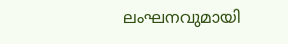ലംഘനവുമായി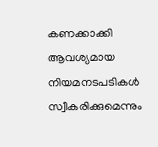കണക്കാക്കി ആവശ്യമായ നിയമനടപടികൾ സ്വീകരിക്കുമെന്നും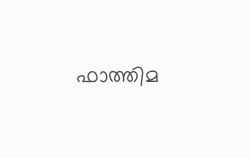ഫാത്തിമ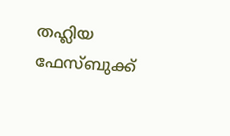തഹ്ലിയ ഫേസ്ബുക്ക്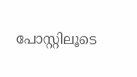പോസ്റ്റിലൂടെ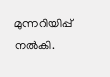മുന്നറിയിപ്പ് നൽകി.